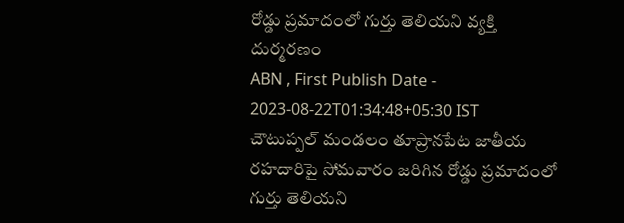రోడ్డు ప్రమాదంలో గుర్తు తెలియని వ్యక్తి దుర్మరణం
ABN , First Publish Date - 2023-08-22T01:34:48+05:30 IST
చౌటుప్పల్ మండలం తూప్రానపేట జాతీయ రహదారిపై సోమవారం జరిగిన రోడ్డు ప్రమాదంలో గుర్తు తెలియని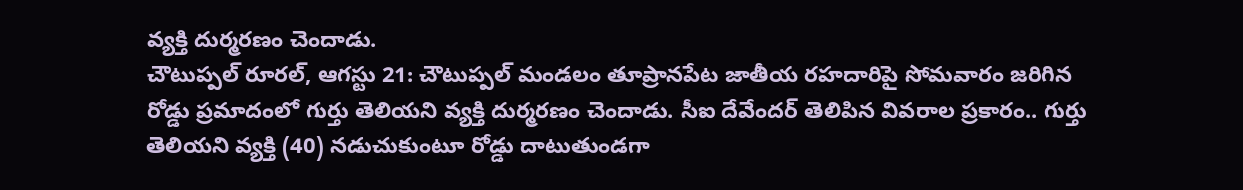వ్యక్తి దుర్మరణం చెందాడు.
చౌటుప్పల్ రూరల్, ఆగస్టు 21: చౌటుప్పల్ మండలం తూప్రానపేట జాతీయ రహదారిపై సోమవారం జరిగిన రోడ్డు ప్రమాదంలో గుర్తు తెలియని వ్యక్తి దుర్మరణం చెందాడు. సీఐ దేవేందర్ తెలిపిన వివరాల ప్రకారం.. గుర్తు తెలియని వ్యక్తి (40) నడుచుకుంటూ రోడ్డు దాటుతుండగా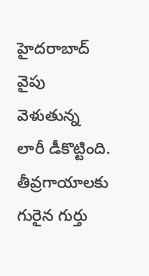హైదరాబాద్ వైపు వెళుతున్న లారీ డీకొట్టింది. తీవ్రగాయాలకు గురైన గుర్తు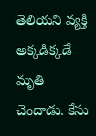తెలియని వ్యక్తి అక్కడిక్కడే మృతి చెందాడు. కేసు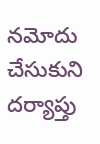నమోదు చేసుకుని దర్యాప్తు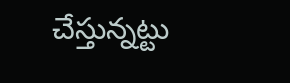చేస్తున్నట్టు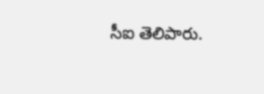సీఐ తెలిపారు.